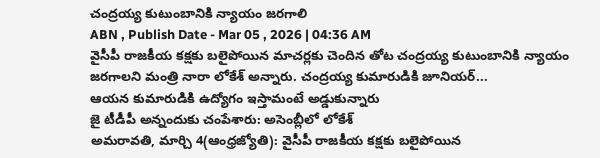చంద్రయ్య కుటుంబానికి న్యాయం జరగాలి
ABN , Publish Date - Mar 05 , 2026 | 04:36 AM
వైసీపీ రాజకీయ కక్షకు బలైపోయిన మాచర్లకు చెందిన తోట చంద్రయ్య కుటుంబానికి న్యాయం జరగాలని మంత్రి నారా లోకేశ్ అన్నారు. చంద్రయ్య కుమారుడికి జూనియర్...
ఆయన కుమారుడికి ఉద్యోగం ఇస్తామంటే అడ్డుకున్నారు
జై టీడీపీ అన్నందుకు చంపేశారు: అసెంబ్లీలో లోకేశ్
అమరావతి, మార్చి 4(ఆంధ్రజ్యోతి): వైసీపీ రాజకీయ కక్షకు బలైపోయిన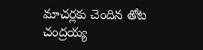మాచర్లకు చెందిన తోట చంద్రయ్య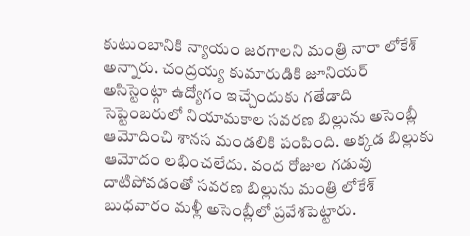కుటుంబానికి న్యాయం జరగాలని మంత్రి నారా లోకేశ్ అన్నారు. చంద్రయ్య కుమారుడికి జూనియర్ అసిస్టెంట్గా ఉద్యోగం ఇచ్చేందుకు గతేడాది సెప్టెంబరులో నియామకాల సవరణ బిల్లును అసెంబ్లీ ఆమోదించి శానస మండలికి పంపింది. అక్కడ బిల్లుకు ఆమోదం లభించలేదు. వంద రోజుల గడువు దాటిపోవడంతో సవరణ బిల్లును మంత్రి లోకేశ్ బుధవారం మళ్లీ అసెంబ్లీలో ప్రవేశపెట్టారు.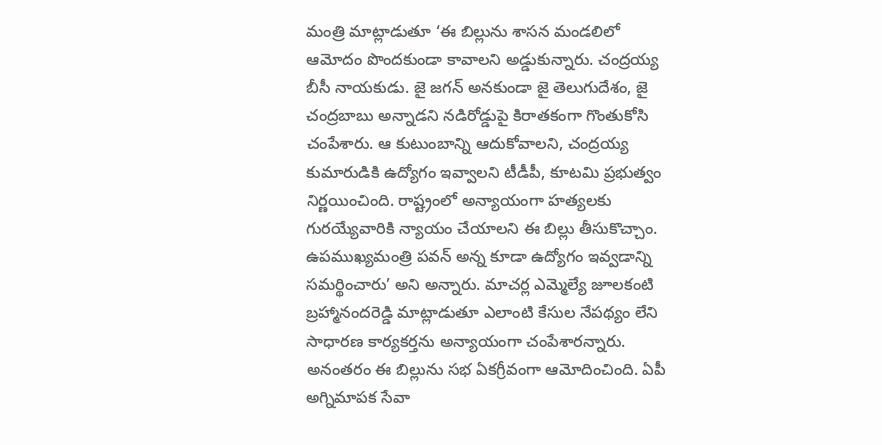మంత్రి మాట్లాడుతూ ‘ఈ బిల్లును శాసన మండలిలో ఆమోదం పొందకుండా కావాలని అడ్డుకున్నారు. చంద్రయ్య బీసీ నాయకుడు. జై జగన్ అనకుండా జై తెలుగుదేశం, జై చంద్రబాబు అన్నాడని నడిరోడ్డుపై కిరాతకంగా గొంతుకోసి చంపేశారు. ఆ కుటుంబాన్ని ఆదుకోవాలని, చంద్రయ్య కుమారుడికి ఉద్యోగం ఇవ్వాలని టీడీపీ, కూటమి ప్రభుత్వం నిర్ణయించింది. రాష్ట్రంలో అన్యాయంగా హత్యలకు గురయ్యేవారికి న్యాయం చేయాలని ఈ బిల్లు తీసుకొచ్చాం. ఉపముఖ్యమంత్రి పవన్ అన్న కూడా ఉద్యోగం ఇవ్వడాన్ని సమర్థించారు’ అని అన్నారు. మాచర్ల ఎమ్మెల్యే జూలకంటి బ్రహ్మానందరెడ్డి మాట్లాడుతూ ఎలాంటి కేసుల నేపథ్యం లేని సాధారణ కార్యకర్తను అన్యాయంగా చంపేశారన్నారు. అనంతరం ఈ బిల్లును సభ ఏకగ్రీవంగా ఆమోదించింది. ఏపీ అగ్నిమాపక సేవా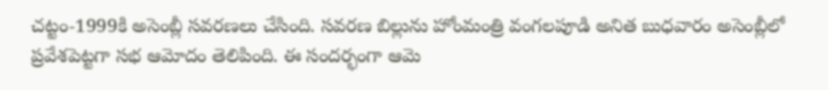చట్టం-1999కి అసెంబ్లీ సవరణలు చేసింది. సవరణ బిల్లును హోంమంత్రి వంగలపూడి అనిత బుధవారం అసెంబ్లీలో ప్రవేశపెట్టగా సభ ఆమోదం తెలిపింది. ఈ సందర్భంగా ఆమె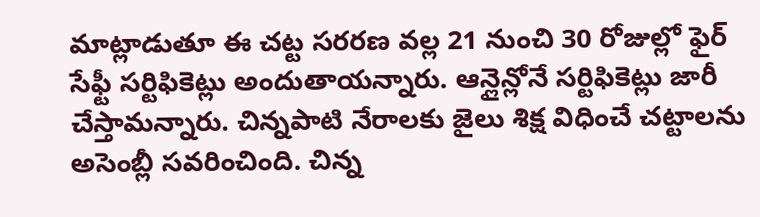మాట్లాడుతూ ఈ చట్ట సరరణ వల్ల 21 నుంచి 30 రోజుల్లో ఫైర్ సేఫ్టీ సర్టిఫికెట్లు అందుతాయన్నారు. ఆన్లైన్లోనే సర్టిఫికెట్లు జారీ చేస్తామన్నారు. చిన్నపాటి నేరాలకు జైలు శిక్ష విధించే చట్టాలను అసెంబ్లీ సవరించింది. చిన్న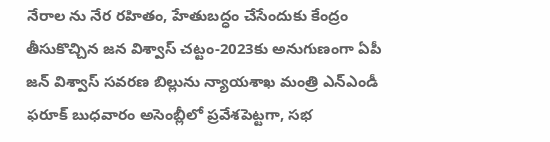నేరాల ను నేర రహితం, హేతుబద్ధం చేసేందుకు కేంద్రం తీసుకొచ్చిన జన విశ్వాస్ చట్టం-2023కు అనుగుణంగా ఏపీ జన్ విశ్వాస్ సవరణ బిల్లును న్యాయశాఖ మంత్రి ఎన్ఎండీ ఫరూక్ బుధవారం అసెంబ్లీలో ప్రవేశపెట్టగా, సభ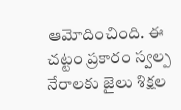ఆమోదించింది. ఈ చట్టం ప్రకారం స్వల్ప నేరాలకు జైలు శిక్షల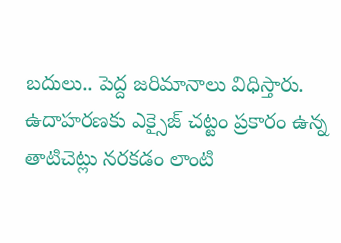బదులు.. పెద్ద జరిమానాలు విధిస్తారు. ఉదాహరణకు ఎక్సైజ్ చట్టం ప్రకారం ఉన్న తాటిచెట్లు నరకడం లాంటి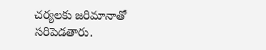చర్యలకు జరిమానాతో సరిపెడతారు.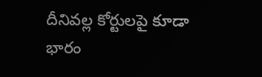దీనివల్ల కోర్టులపై కూడా భారం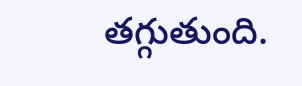తగ్గుతుంది.